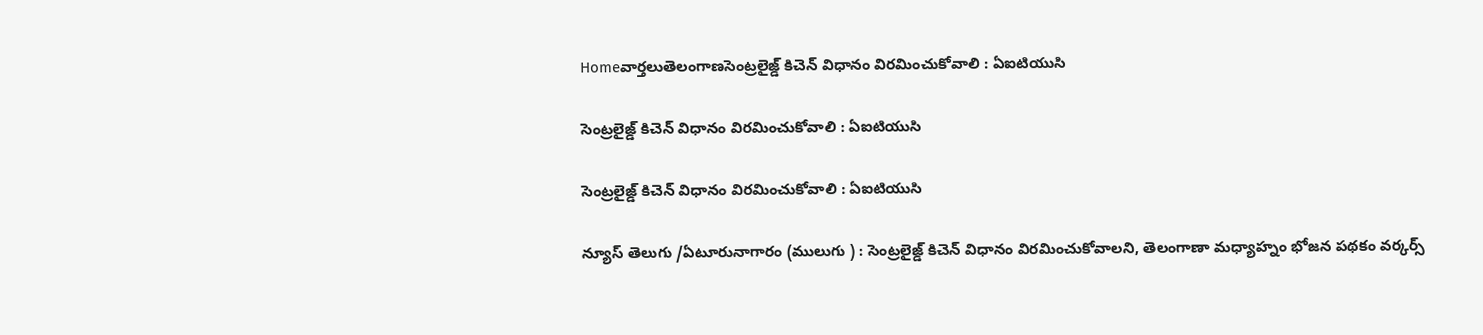Homeవార్తలుతెలంగాణసెంట్రలైజ్డ్ కిచెన్ విధానం విరమించుకోవాలి : ఏఐటియుసి

సెంట్రలైజ్డ్ కిచెన్ విధానం విరమించుకోవాలి : ఏఐటియుసి

సెంట్రలైజ్డ్ కిచెన్ విధానం విరమించుకోవాలి : ఏఐటియుసి

న్యూస్ తెలుగు /ఏటూరునాగారం (ములుగు ) : సెంట్రలైజ్డ్ కిచెన్ విధానం విరమించుకోవాలని, తెలంగాణా మధ్యాహ్నం భోజన పథకం వర్కర్స్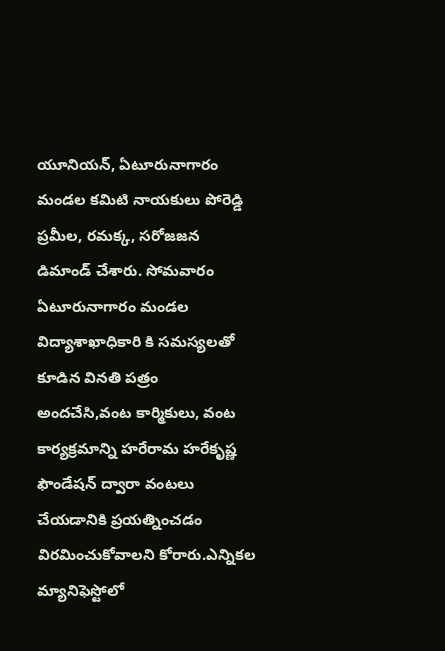యూనియన్, ఏటూరునాగారం మండల కమిటి నాయకులు పోరెడ్డి ప్రమీల, రమక్క, సరోజజన డిమాండ్ చేశారు. సోమవారం ఏటూరునాగారం మండల విద్యాశాఖాధికారి కి సమస్యలతో కూడిన వినతి పత్రం అందచేసి,వంట కార్మికులు, వంట కార్యక్రమాన్ని హరేరామ హరేకృష్ణ ఫౌండేషన్ ద్వారా వంటలు చేయడానికి ప్రయత్నించడం విరమించుకోవాలని కోరారు.ఎన్నికల మ్యానిఫెస్టోలో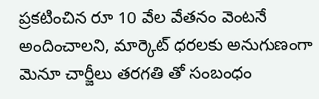ప్రకటించిన రూ 10 వేల వేతనం వెంటనే అందించాలని, మార్కెట్ ధరలకు అనుగుణంగా మెనూ చార్జీలు తరగతి తో సంబంధం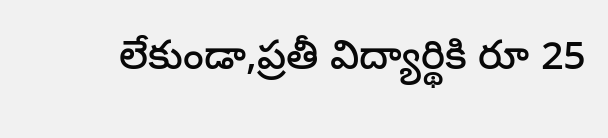లేకుండా,ప్రతీ విద్యార్థికి రూ 25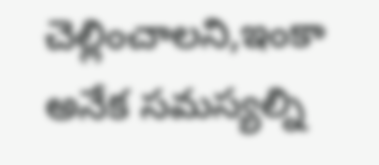చెల్లించాలని,ఇంకా అనేక సమస్యల్ని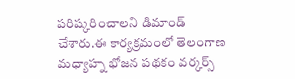పరిష్కరించాలని డిమాండ్ చేశారు.ఈ కార్యక్రమంలో తెలంగాణ మధ్యాహ్న భోజన పథకం వర్కర్స్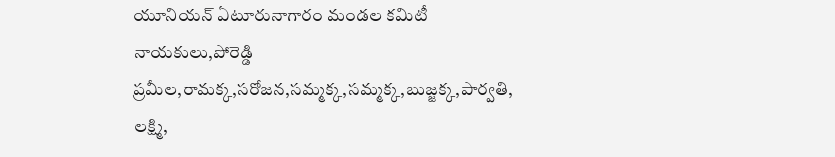యూనియన్ ఏటూరునాగారం మండల కమిటీ నాయకులు,పోరెడ్డి ప్రమీల,రామక్క,సరోజన,సమ్మక్క,సమ్మక్క,బుజ్జక్క,పార్వతి, లక్ష్మి,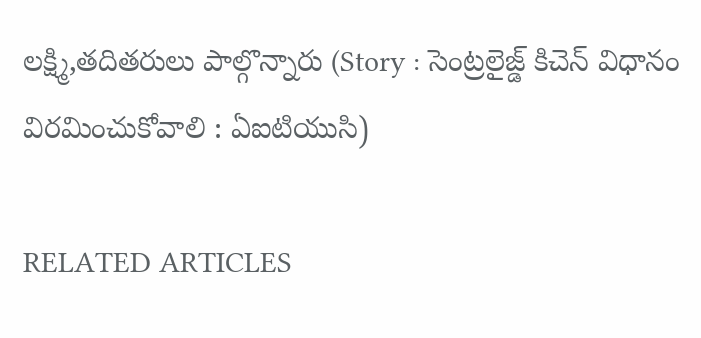లక్ష్మి,తదితరులు పాల్గొన్నారు (Story : సెంట్రలైజ్డ్ కిచెన్ విధానం విరమించుకోవాలి : ఏఐటియుసి)

RELATED ARTICLES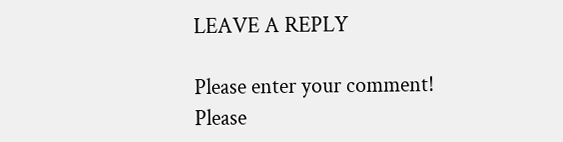LEAVE A REPLY

Please enter your comment!
Please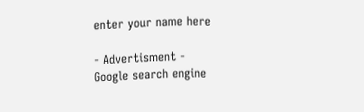enter your name here

- Advertisment -
Google search engine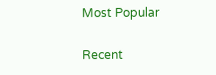Most Popular

Recent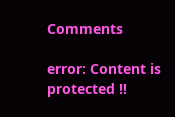Comments

error: Content is protected !!